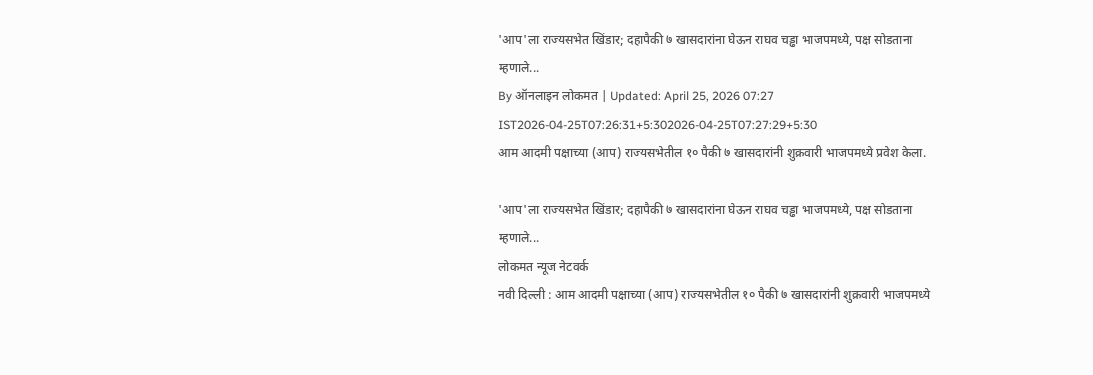'आप'ला राज्यसभेत खिंडार; दहापैकी ७ खासदारांना घेऊन राघव चड्ढा भाजपमध्ये, पक्ष सोडताना म्हणाले...
By ऑनलाइन लोकमत | Updated: April 25, 2026 07:27 IST2026-04-25T07:26:31+5:302026-04-25T07:27:29+5:30
आम आदमी पक्षाच्या (आप) राज्यसभेतील १० पैकी ७ खासदारांनी शुक्रवारी भाजपमध्ये प्रवेश केला.

'आप'ला राज्यसभेत खिंडार; दहापैकी ७ खासदारांना घेऊन राघव चड्ढा भाजपमध्ये, पक्ष सोडताना म्हणाले...
लोकमत न्यूज नेटवर्क
नवी दिल्ली : आम आदमी पक्षाच्या (आप) राज्यसभेतील १० पैकी ७ खासदारांनी शुक्रवारी भाजपमध्ये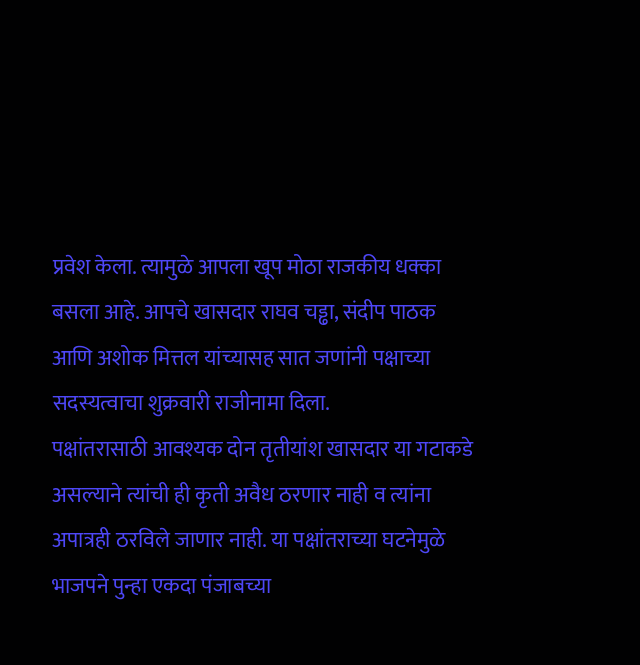प्रवेश केला. त्यामुळे आपला खूप मोठा राजकीय धक्का बसला आहे. आपचे खासदार राघव चड्ढा, संदीप पाठक आणि अशोक मित्तल यांच्यासह सात जणांनी पक्षाच्या सदस्यत्वाचा शुक्रवारी राजीनामा दिला.
पक्षांतरासाठी आवश्यक दोन तृतीयांश खासदार या गटाकडे असल्याने त्यांची ही कृती अवैध ठरणार नाही व त्यांना अपात्रही ठरविले जाणार नाही. या पक्षांतराच्या घटनेमुळे भाजपने पुन्हा एकदा पंजाबच्या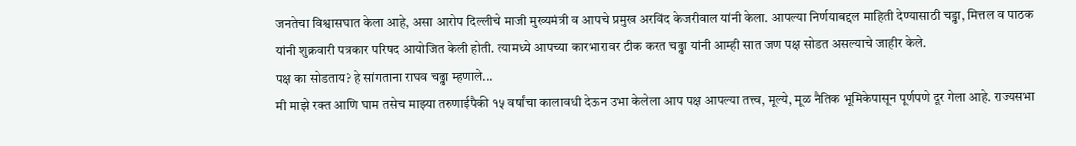जनतेचा विश्वासघात केला आहे, असा आरोप दिल्लीचे माजी मुख्यमंत्री व आपचे प्रमुख अरविंद केजरीवाल यांनी केला. आपल्या निर्णयाबद्दल माहिती देण्यासाठी चड्ढा, मित्तल व पाठक यांनी शुक्रवारी पत्रकार परिषद आयोजित केली होती. त्यामध्ये आपच्या कारभारावर टीक करत चढ्ढा यांनी आम्ही सात जण पक्ष सोडत असल्याचे जाहीर केले.
पक्ष का सोडताय? हे सांगताना राघव चढ्ढा म्हणाले...
मी माझे रक्त आणि घाम तसेच माझ्या तरुणाईपैकी १५ वर्षांचा कालावधी देऊन उभा केलेला आप पक्ष आपल्या तत्त्व, मूल्ये, मूळ नैतिक भूमिकेपासून पूर्णपणे दूर गेला आहे. राज्यसभा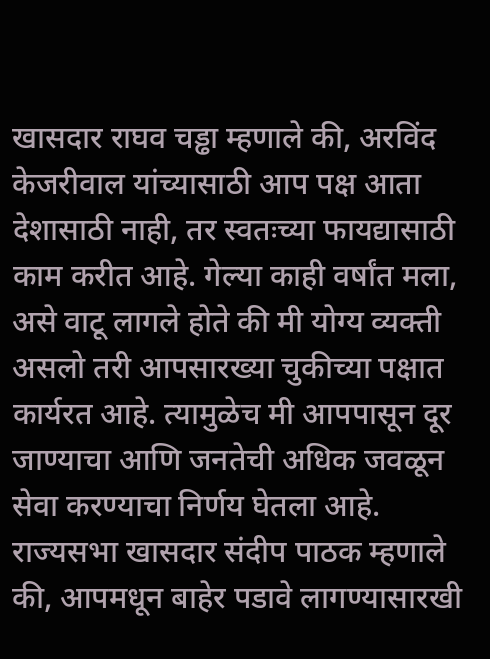खासदार राघव चड्ढा म्हणाले की, अरविंद केजरीवाल यांच्यासाठी आप पक्ष आता देशासाठी नाही, तर स्वतःच्या फायद्यासाठी काम करीत आहे. गेल्या काही वर्षांत मला, असे वाटू लागले होते की मी योग्य व्यक्ती असलो तरी आपसारख्या चुकीच्या पक्षात कार्यरत आहे. त्यामुळेच मी आपपासून दूर जाण्याचा आणि जनतेची अधिक जवळून सेवा करण्याचा निर्णय घेतला आहे. राज्यसभा खासदार संदीप पाठक म्हणाले की, आपमधून बाहेर पडावे लागण्यासारखी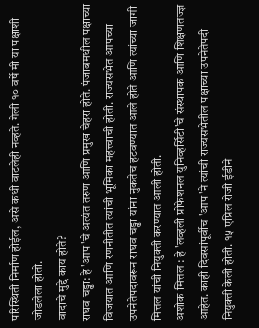परिस्थिती निर्माण होईल, असे कधी वाटलेही नव्हते. गेली १० वर्षे मी या पक्षाशी जोडलेला होतो.
वादाचे मुद्दे काय होते?
राघव चड्ढा: हे 'आप'चे अत्यंत तरुण आणि प्रमुख चेहरा होते. पंजाबमधील पक्षाच्या विजयात आणि रणनीतीत त्यांची भूमिका महत्त्वाची होती. राज्यसभेत आपच्या उपनेतेपदावरून राघव चड्ढा यांना नुकतेच हटवण्यात आले होते आणि त्यांच्या जागी मित्तल यांची नियुक्ती करण्यात आली होती.
अशोक मित्तल : हे 'लव्हली प्रोफेशनल युनिव्हर्सिटी'चे संस्थापक आणि शिक्षणतज्ज्ञ आहेत. काही दिवसांपूर्वीच 'आप'ने त्यांची राज्यसभेतील पक्षाच्या उपनेतेपदी नियुक्ती केली होती. १५ एप्रिल रोजी ईडीने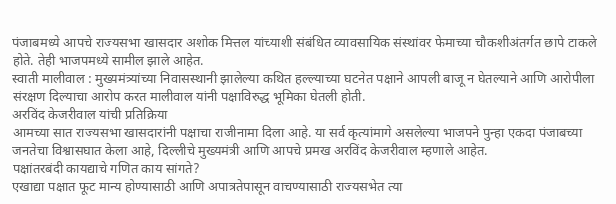पंजाबमध्ये आपचे राज्यसभा खासदार अशोक मित्तल यांच्याशी संबंधित व्यावसायिक संस्थांवर फेमाच्या चौकशीअंतर्गत छापे टाकले होते. तेही भाजपमध्ये सामील झाले आहेत.
स्वाती मालीवाल : मुख्यमंत्र्यांच्या निवासस्थानी झालेल्या कथित हल्ल्याच्या घटनेत पक्षाने आपली बाजू न घेतल्याने आणि आरोपीला संरक्षण दिल्याचा आरोप करत मालीवाल यांनी पक्षाविरुद्ध भूमिका घेतली होती.
अरविंद केजरीवाल यांची प्रतिक्रिया
आमच्या सात राज्यसभा खासदारांनी पक्षाचा राजीनामा दिला आहे. या सर्व कृत्यांमागे असलेल्या भाजपने पुन्हा एकदा पंजाबच्या जनतेचा विश्वासघात केला आहे, दिल्लीचे मुख्यमंत्री आणि आपचे प्रमख अरविंद केजरीवाल म्हणाले आहेत.
पक्षांतरबंदी कायद्याचे गणित काय सांगते?
एखाद्या पक्षात फूट मान्य होण्यासाठी आणि अपात्रतेपासून वाचण्यासाठी राज्यसभेत त्या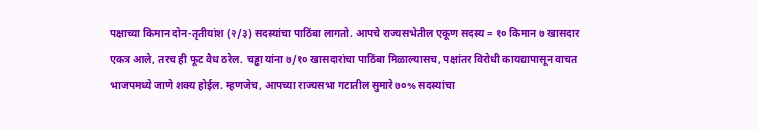पक्षाच्या किमान दोन-तृतीयांश (२/३) सदस्यांचा पाठिंबा लागतो. आपचे राज्यसभेतील एकूण सदस्य = १० किमान ७ खासदार एकत्र आले, तरच ही फूट वैध ठरेल. चड्ढा यांना ७/१० खासदारांचा पाठिंबा मिळाल्यासच, पक्षांतर विरोधी कायद्यापासून वाचत भाजपमध्ये जाणे शक्य होईल. म्हणजेच, आपच्या राज्यसभा गटातील सुमारे ७०% सदस्यांचा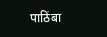पाठिंबा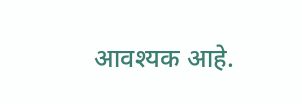आवश्यक आहे.